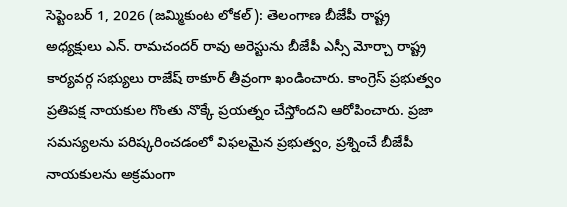సెప్టెంబర్ 1, 2026 (జమ్మికుంట లోకల్): తెలంగాణ బీజేపీ రాష్ట్ర అధ్యక్షులు ఎన్. రామచందర్ రావు అరెస్టును బీజేపీ ఎస్సీ మోర్చా రాష్ట్ర కార్యవర్గ సభ్యులు రాజేష్ ఠాకూర్ తీవ్రంగా ఖండించారు. కాంగ్రెస్ ప్రభుత్వం ప్రతిపక్ష నాయకుల గొంతు నొక్కే ప్రయత్నం చేస్తోందని ఆరోపించారు. ప్రజా సమస్యలను పరిష్కరించడంలో విఫలమైన ప్రభుత్వం, ప్రశ్నించే బీజేపీ నాయకులను అక్రమంగా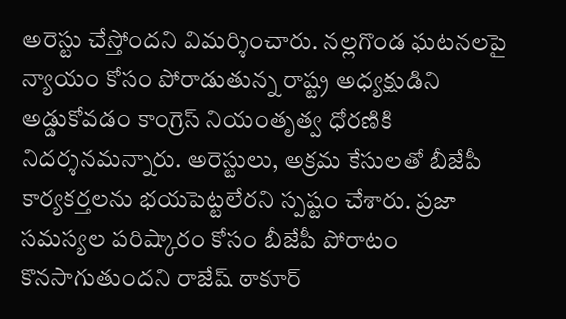అరెస్టు చేస్తోందని విమర్శించారు. నల్లగొండ ఘటనలపై న్యాయం కోసం పోరాడుతున్న రాష్ట్ర అధ్యక్షుడిని అడ్డుకోవడం కాంగ్రెస్ నియంతృత్వ ధోరణికి నిదర్శనమన్నారు. అరెస్టులు, అక్రమ కేసులతో బీజేపీ కార్యకర్తలను భయపెట్టలేరని స్పష్టం చేశారు. ప్రజా సమస్యల పరిష్కారం కోసం బీజేపీ పోరాటం కొనసాగుతుందని రాజేష్ ఠాకూర్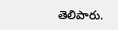తెలిపారు.